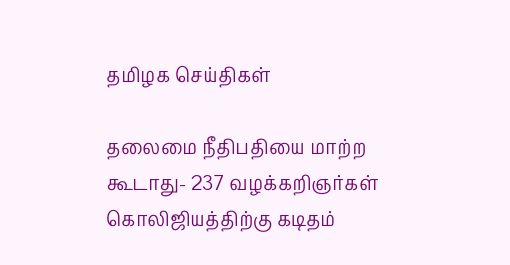தமிழக செய்திகள்

தலைமை நீதிபதியை மாற்ற கூடாது- 237 வழக்கறிஞர்கள் கொலிஜியத்திற்கு கடிதம்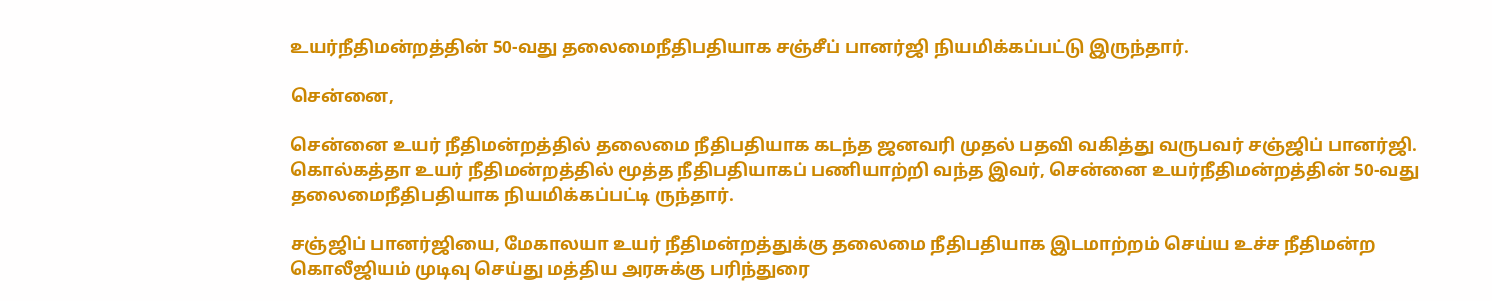உயர்நீதிமன்றத்தின் 50-வது தலைமைநீதிபதியாக சஞ்சீப் பானர்ஜி நியமிக்கப்பட்டு இருந்தார்.

சென்னை,

சென்னை உயர் நீதிமன்றத்தில் தலைமை நீதிபதியாக கடந்த ஜனவரி முதல் பதவி வகித்து வருபவர் சஞ்ஜிப் பானர்ஜி. கொல்கத்தா உயர் நீதிமன்றத்தில் மூத்த நீதிபதியாகப் பணியாற்றி வந்த இவர், சென்னை உயர்நீதிமன்றத்தின் 50-வது தலைமைநீதிபதியாக நியமிக்கப்பட்டி ருந்தார்.

சஞ்ஜிப் பானர்ஜியை, மேகாலயா உயர் நீதிமன்றத்துக்கு தலைமை நீதிபதியாக இடமாற்றம் செய்ய உச்ச நீதிமன்ற கொலீஜியம் முடிவு செய்து மத்திய அரசுக்கு பரிந்துரை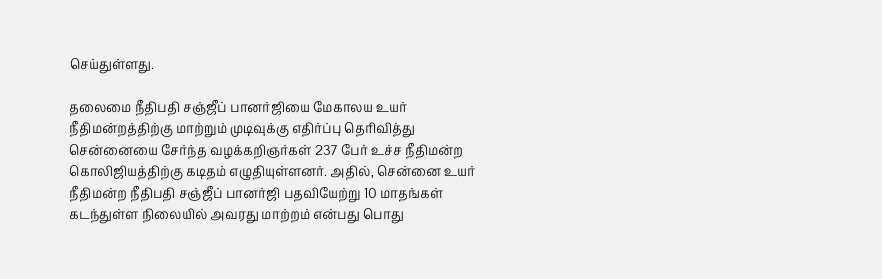செய்துள்ளது.

தலைமை நீதிபதி சஞ்ஜீப் பானர்ஜியை மேகாலய உயர் நீதிமன்றத்திற்கு மாற்றும் முடிவுக்கு எதிர்ப்பு தெரிவித்து சென்னையை சேர்ந்த வழக்கறிஞர்கள் 237 பேர் உச்ச நீதிமன்ற கொலிஜியத்திற்கு கடிதம் எழுதியுள்ளனர். அதில், சென்னை உயர் நீதிமன்ற நீதிபதி சஞ்ஜீப் பானர்ஜி பதவியேற்று 10 மாதங்கள் கடந்துள்ள நிலையில் அவரது மாற்றம் என்பது பொது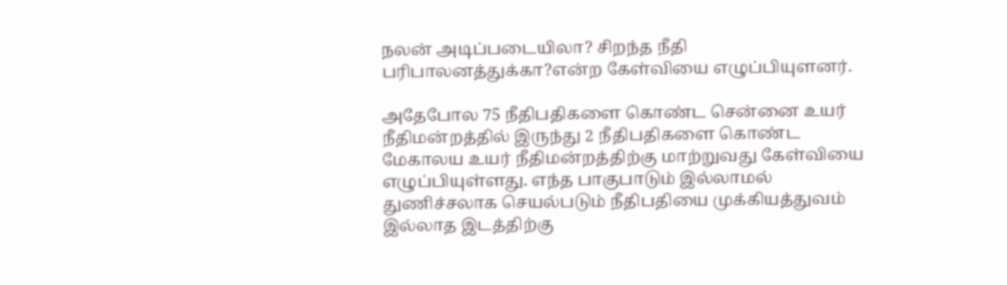நலன் அடிப்படையிலா? சிறந்த நீதி பரிபாலனத்துக்கா?என்ற கேள்வியை எழுப்பியுளனர்.

அதேபோல 75 நீதிபதிகளை கொண்ட சென்னை உயர் நீதிமன்றத்தில் இருந்து 2 நீதிபதிகளை கொண்ட மேகாலய உயர் நீதிமன்றத்திற்கு மாற்றுவது கேள்வியை எழுப்பியுள்ளது. எந்த பாகுபாடும் இல்லாமல் துணிச்சலாக செயல்படும் நீதிபதியை முக்கியத்துவம் இல்லாத இடத்திற்கு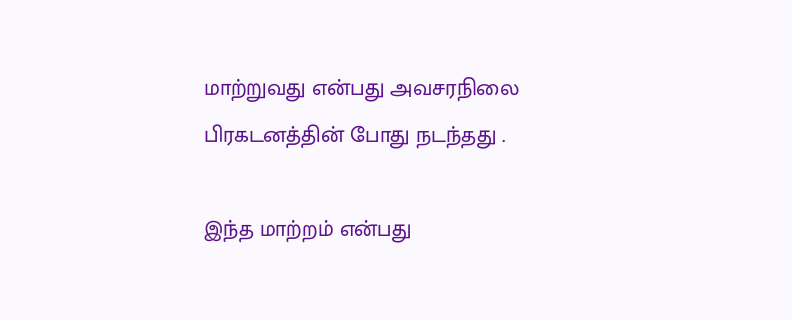மாற்றுவது என்பது அவசரநிலை பிரகடனத்தின் போது நடந்தது .

இந்த மாற்றம் என்பது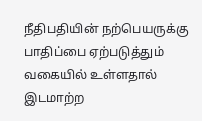நீதிபதியின் நற்பெயருக்கு பாதிப்பை ஏற்படுத்தும் வகையில் உள்ளதால் இடமாற்ற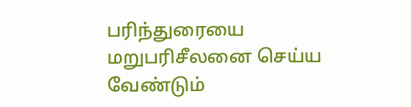பரிந்துரையை மறுபரிசீலனை செய்ய வேண்டும்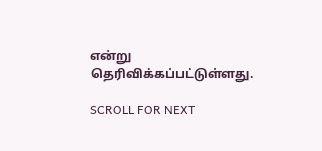என்று தெரிவிக்கப்பட்டுள்ளது.

SCROLL FOR NEXT